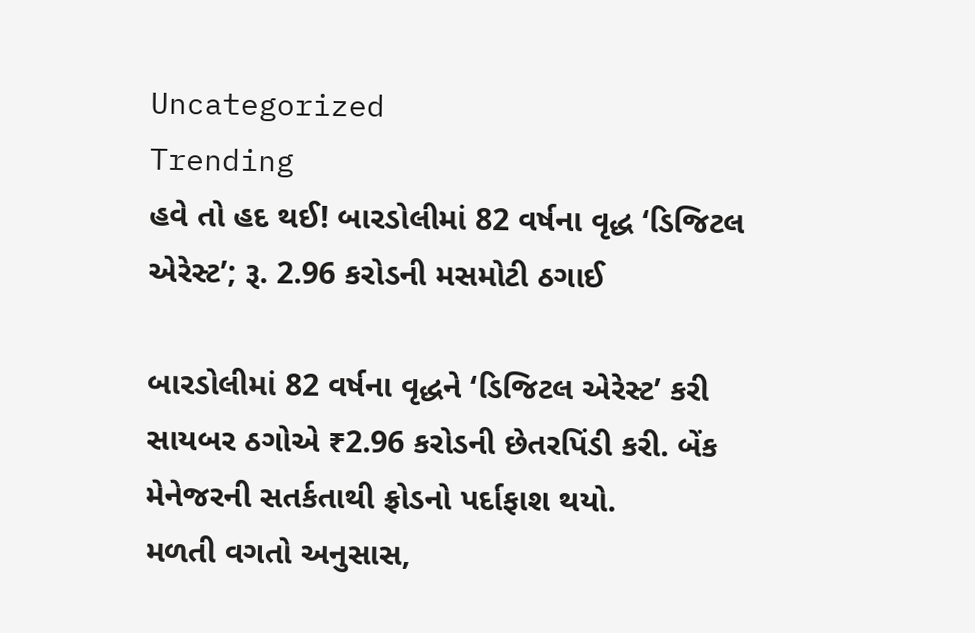Uncategorized
Trending
હવે તો હદ થઈ! બારડોલીમાં 82 વર્ષના વૃદ્ધ ‘ડિજિટલ એરેસ્ટ’; રૂ. 2.96 કરોડની મસમોટી ઠગાઈ

બારડોલીમાં 82 વર્ષના વૃદ્ધને ‘ડિજિટલ એરેસ્ટ’ કરી સાયબર ઠગોએ ₹2.96 કરોડની છેતરપિંડી કરી. બેંક મેનેજરની સતર્કતાથી ફ્રોડનો પર્દાફાશ થયો.
મળતી વગતો અનુસાસ,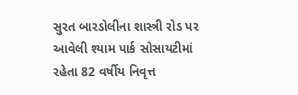સુરત બારડોલીના શાસ્ત્રી રોડ પર આવેલી શ્યામ પાર્ક સોસાયટીમાં રહેતા 82 વર્ષીય નિવૃત્ત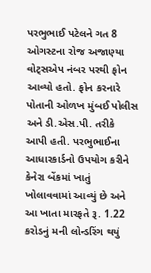પરભુભાઈ પટેલને ગત 8 ઓગસ્ટના રોજ અજાણ્યા વોટ્સએપ નંબર પરથી ફોન આવ્યો હતો. ફોન કરનારે પોતાની ઓળખ મુંબઈ પોલીસ અને ડી.એસ.પી. તરીકે આપી હતી. પરભુભાઈના આધારકાર્ડનો ઉપયોગ કરીને કેનેરા બેંકમાં ખાતું ખોલાવવામાં આવ્યું છે અને આ ખાતા મારફતે રૂ. 1.22 કરોડનું મની લોન્ડરિંગ થયું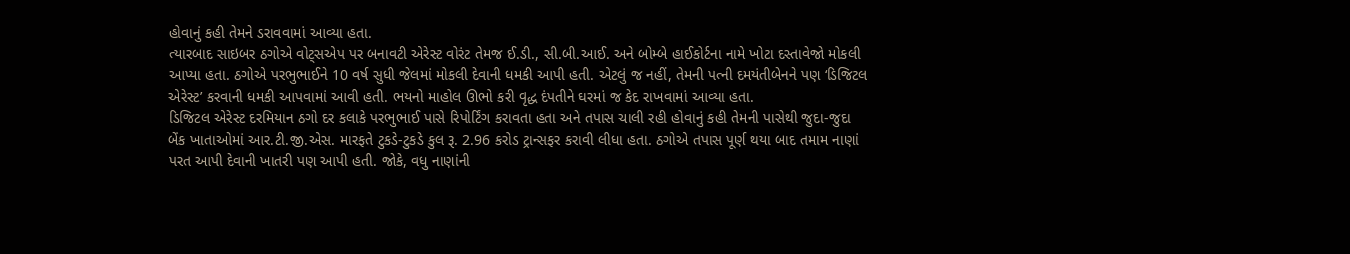હોવાનું કહી તેમને ડરાવવામાં આવ્યા હતા.
ત્યારબાદ સાઇબર ઠગોએ વોટ્સએપ પર બનાવટી એરેસ્ટ વોરંટ તેમજ ઈ.ડી., સી.બી.આઈ. અને બોમ્બે હાઈકોર્ટના નામે ખોટા દસ્તાવેજો મોકલી આપ્યા હતા. ઠગોએ પરભુભાઈને 10 વર્ષ સુધી જેલમાં મોકલી દેવાની ધમકી આપી હતી. એટલું જ નહીં, તેમની પત્ની દમયંતીબેનને પણ ‘ડિજિટલ એરેસ્ટ’ કરવાની ધમકી આપવામાં આવી હતી. ભયનો માહોલ ઊભો કરી વૃદ્ધ દંપતીને ઘરમાં જ કેદ રાખવામાં આવ્યા હતા.
ડિજિટલ એરેસ્ટ દરમિયાન ઠગો દર કલાકે પરભુભાઈ પાસે રિપોર્ટિંગ કરાવતા હતા અને તપાસ ચાલી રહી હોવાનું કહી તેમની પાસેથી જુદા-જુદા બેંક ખાતાઓમાં આર.ટી.જી.એસ. મારફતે ટુકડે-ટુકડે કુલ રૂ. 2.96 કરોડ ટ્રાન્સફર કરાવી લીધા હતા. ઠગોએ તપાસ પૂર્ણ થયા બાદ તમામ નાણાં પરત આપી દેવાની ખાતરી પણ આપી હતી. જોકે, વધુ નાણાંની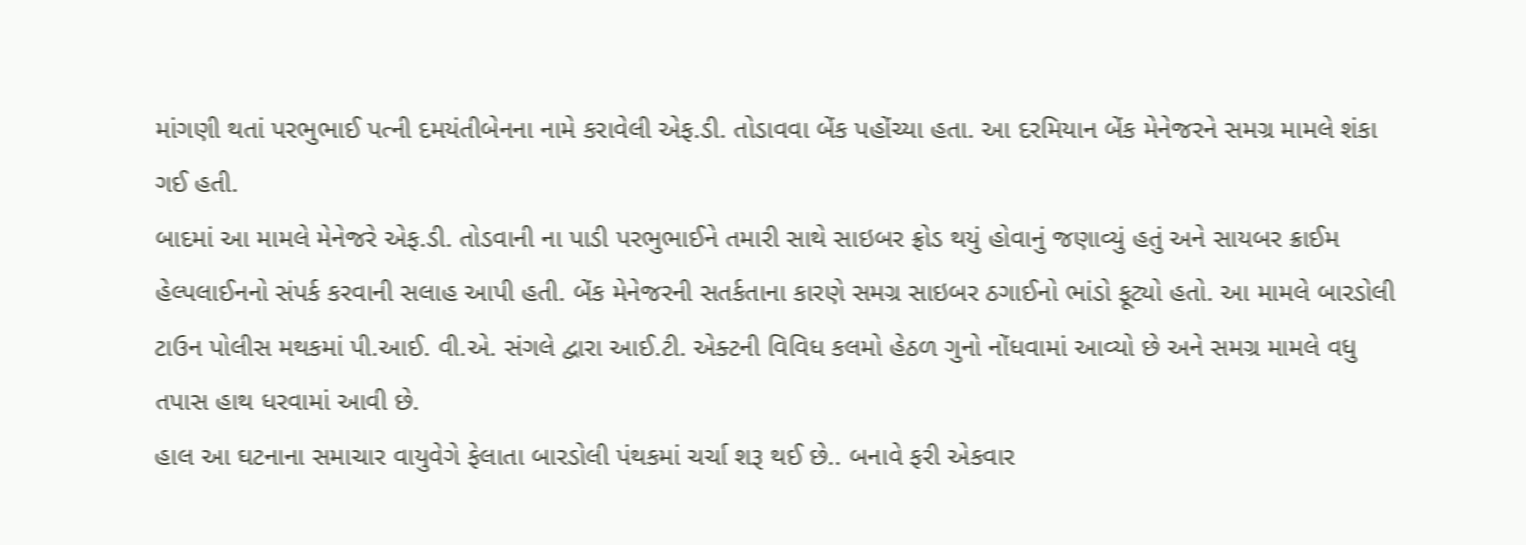માંગણી થતાં પરભુભાઈ પત્ની દમયંતીબેનના નામે કરાવેલી એફ.ડી. તોડાવવા બેંક પહોંચ્યા હતા. આ દરમિયાન બેંક મેનેજરને સમગ્ર મામલે શંકા ગઈ હતી.
બાદમાં આ મામલે મેનેજરે એફ.ડી. તોડવાની ના પાડી પરભુભાઈને તમારી સાથે સાઇબર ફ્રોડ થયું હોવાનું જણાવ્યું હતું અને સાયબર ક્રાઈમ હેલ્પલાઈનનો સંપર્ક કરવાની સલાહ આપી હતી. બેંક મેનેજરની સતર્કતાના કારણે સમગ્ર સાઇબર ઠગાઈનો ભાંડો ફૂટ્યો હતો. આ મામલે બારડોલી ટાઉન પોલીસ મથકમાં પી.આઈ. વી.એ. સંગલે દ્વારા આઈ.ટી. એક્ટની વિવિધ કલમો હેઠળ ગુનો નોંધવામાં આવ્યો છે અને સમગ્ર મામલે વધુ તપાસ હાથ ધરવામાં આવી છે.
હાલ આ ઘટનાના સમાચાર વાયુવેગે ફેલાતા બારડોલી પંથકમાં ચર્ચા શરૂ થઈ છે.. બનાવે ફરી એકવાર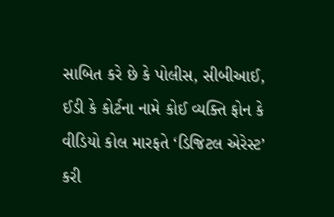સાબિત કરે છે કે પોલીસ, સીબીઆઈ, ઈડી કે કોર્ટના નામે કોઈ વ્યક્તિ ફોન કે વીડિયો કોલ મારફતે ‘ડિજિટલ એરેસ્ટ’ કરી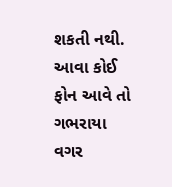શકતી નથી. આવા કોઈ ફોન આવે તો ગભરાયા વગર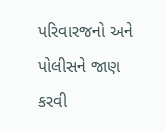પરિવારજનો અને પોલીસને જાણ કરવી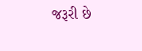જરૂરી છે